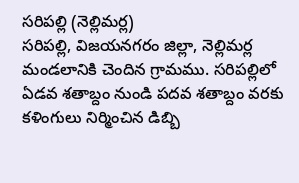సరిపల్లి (నెల్లిమర్ల)
సరిపల్లి, విజయనగరం జిల్లా, నెల్లిమర్ల మండలానికి చెందిన గ్రామము. సరిపల్లిలో ఏడవ శతాబ్దం నుండి పదవ శతాబ్దం వరకు కళింగులు నిర్మించిన డిబ్బి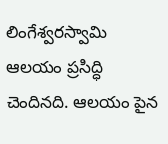లింగేశ్వరస్వామి ఆలయం ప్రసిద్ధి చెందినది. ఆలయం పైన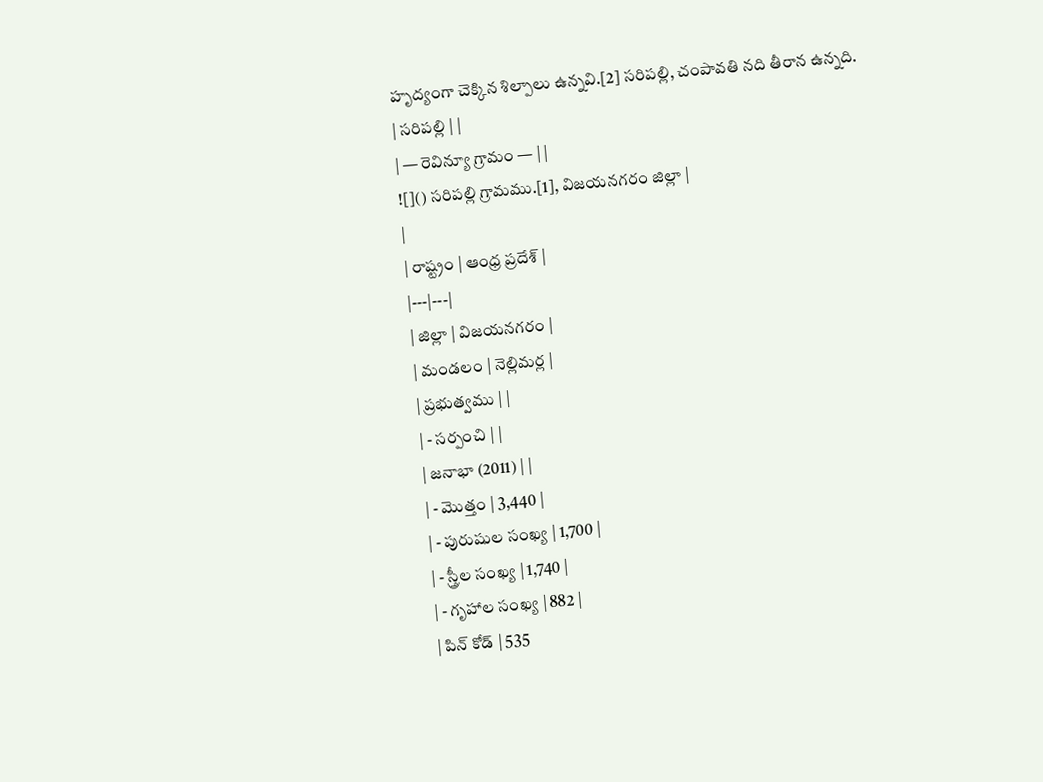హృద్యంగా చెక్కిన శిల్పాలు ఉన్నవి.[2] సరిపల్లి, చంపావతి నది తీరాన ఉన్నది.
| సరిపల్లి | |
| — రెవిన్యూ గ్రామం — | |
![]() సరిపల్లి గ్రామము.[1], విజయనగరం జిల్లా |
|
| రాష్ట్రం | ఆంధ్ర ప్రదేశ్ |
|---|---|
| జిల్లా | విజయనగరం |
| మండలం | నెల్లిమర్ల |
| ప్రభుత్వము | |
| - సర్పంచి | |
| జనాభా (2011) | |
| - మొత్తం | 3,440 |
| - పురుషుల సంఖ్య | 1,700 |
| - స్త్రీల సంఖ్య | 1,740 |
| - గృహాల సంఖ్య | 882 |
| పిన్ కోడ్ | 535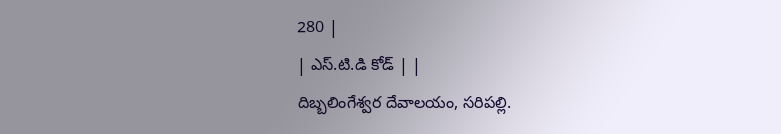280 |
| ఎస్.టి.డి కోడ్ | |
దిబ్బలింగేశ్వర దేవాలయం, సరిపల్లి.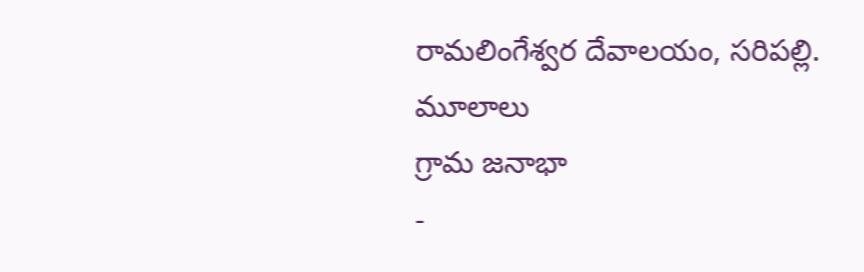రామలింగేశ్వర దేవాలయం, సరిపల్లి.
మూలాలు
గ్రామ జనాభా
-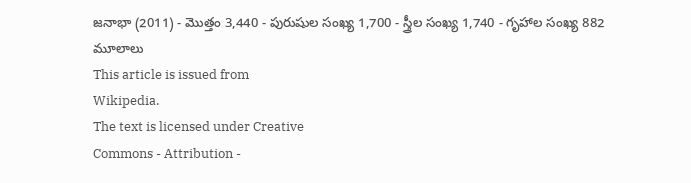జనాభా (2011) - మొత్తం 3,440 - పురుషుల సంఖ్య 1,700 - స్త్రీల సంఖ్య 1,740 - గృహాల సంఖ్య 882
మూలాలు
This article is issued from
Wikipedia.
The text is licensed under Creative
Commons - Attribution -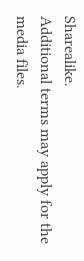Sharealike.
Additional terms may apply for the media files.